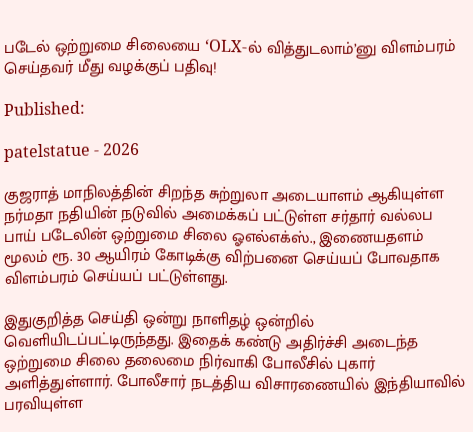படேல் ஒற்றுமை சிலையை ‘OLX-ல் வித்துடலாம்’னு விளம்பரம் செய்தவர் மீது வழக்குப் பதிவு!

Published:

patelstatue - 2026

குஜராத் மாநிலத்தின் சிறந்த சுற்றுலா அடையாளம் ஆகியுள்ள நர்மதா நதியின் நடுவில் அமைக்கப் பட்டுள்ள சர்தார் வல்லப பாய் படேலின் ஒற்றுமை சிலை ஓஎல்எக்ஸ்., இணையதளம் மூலம் ரூ. 30 ஆயிரம் கோடிக்கு விற்பனை செய்யப் போவதாக விளம்பரம் செய்யப் பட்டுள்ளது.

இதுகுறித்த செய்தி ஒன்று நாளிதழ் ஒன்றில் வெளியிடப்பட்டிருந்தது. இதைக் கண்டு அதிர்ச்சி அடைந்த ஒற்றுமை சிலை தலைமை நிர்வாகி போலீசில் புகார் அளித்துள்ளார். போலீசார் நடத்திய விசாரணையில் இந்தியாவில் பரவியுள்ள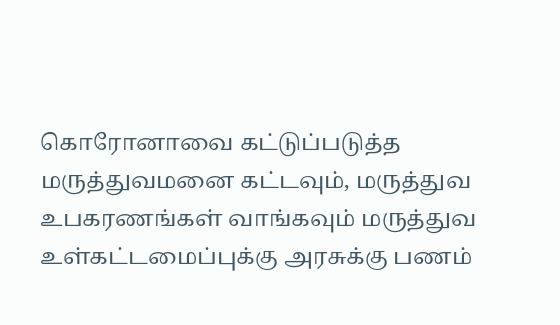கொரோனாவை கட்டுப்படுத்த மருத்துவமனை கட்டவும், மருத்துவ உபகரணங்கள் வாங்கவும் மருத்துவ உள்கட்டமைப்புக்கு அரசுக்கு பணம்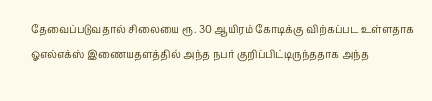தேவைப்படுவதால் சிலையை ரூ. 30 ஆயிரம் கோடிக்கு விற்கப்பட உள்ளதாக ஓஎல்எக்ஸ் இணையதளத்தில் அந்த நபர் குறிப்பிட்டிருந்ததாக அந்த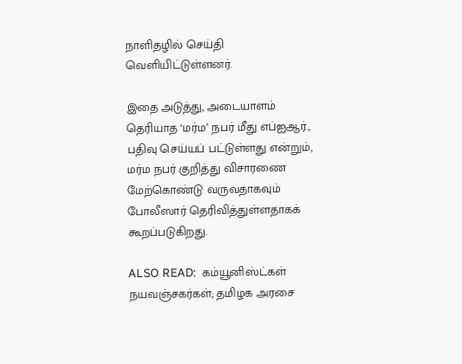நாளிதழில் செய்தி வெளியிட்டுள்ளனர்.

இதை அடுத்து, அடையாளம் தெரியாத ‘மர்ம’ நபர் மீது எப்ஐஆர்., பதிவு செய்யப் பட்டுள்ளது என்றும், மர்ம நபர் குறித்து விசாரணை மேற்கொண்டு வருவதாகவும் போலீஸார் தெரிவித்துள்ளதாகக் கூறப்படுகிறது.

ALSO READ:  கம்யூனிஸ்ட்கள் நயவஞ்சகர்கள்; தமிழக அரசை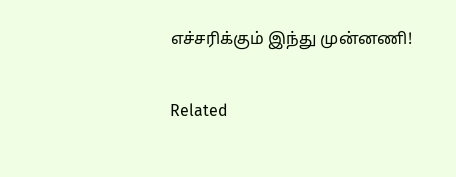எச்சரிக்கும் இந்து முன்னணி!

Related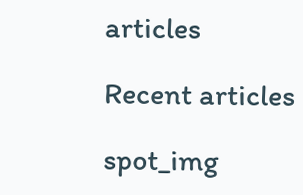articles

Recent articles

spot_img